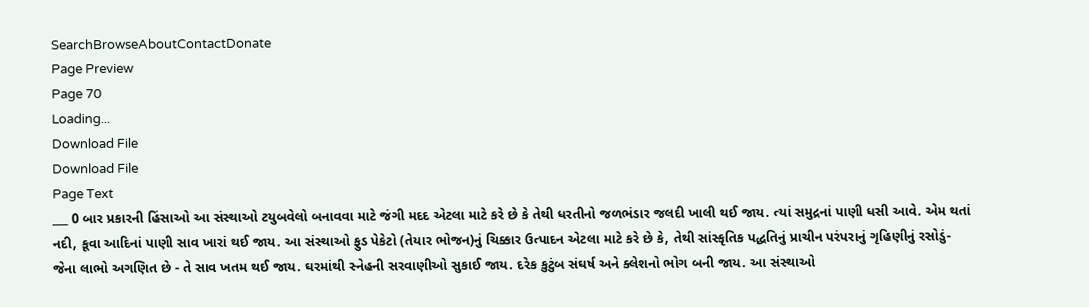SearchBrowseAboutContactDonate
Page Preview
Page 70
Loading...
Download File
Download File
Page Text
___ 0 બાર પ્રકારની હિંસાઓ આ સંસ્થાઓ ટયુબવેલો બનાવવા માટે જંગી મદદ એટલા માટે કરે છે કે તેથી ધરતીનો જળભંડાર જલદી ખાલી થઈ જાય. ત્યાં સમુદ્રનાં પાણી ધસી આવે. એમ થતાં નદી, કૂવા આદિનાં પાણી સાવ ખારાં થઈ જાય. આ સંસ્થાઓ ફુડ પેકેટો (તેયાર ભોજન)નું ચિક્કાર ઉત્પાદન એટલા માટે કરે છે કે, તેથી સાંસ્કૃતિક પદ્ધતિનું પ્રાચીન પરંપરાનું ગૃહિણીનું રસોડું- જેના લાભો અગણિત છે - તે સાવ ખતમ થઈ જાય. ઘરમાંથી સ્નેહની સરવાણીઓ સુકાઈ જાય. દરેક કુટુંબ સંઘર્ષ અને ક્લેશનો ભોગ બની જાય. આ સંસ્થાઓ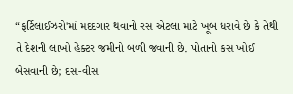“ફર્ટિલાઈઝરો'માં મદદગાર થવાનો રસ એટલા માટે ખૂબ ધરાવે છે કે તેથી તે દેશની લાખો હેક્ટર જમીનો બળી જવાની છે. પોતાનો કસ ખોઈ બેસવાની છે; દસ-વીસ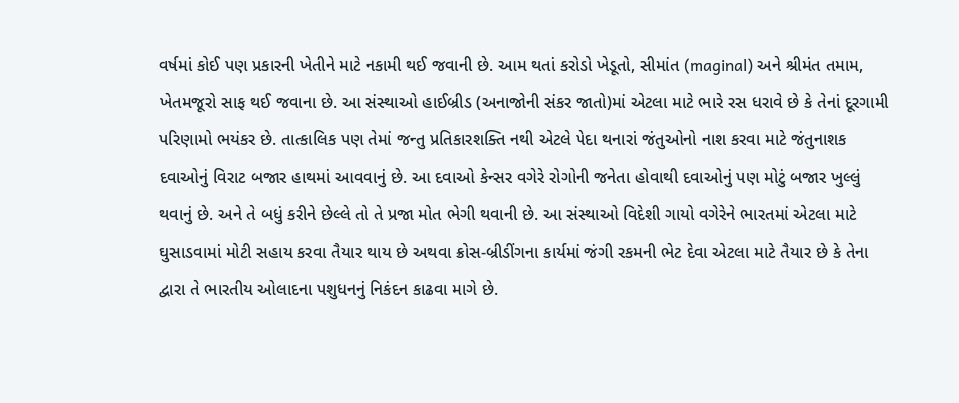વર્ષમાં કોઈ પણ પ્રકારની ખેતીને માટે નકામી થઈ જવાની છે. આમ થતાં કરોડો ખેડૂતો, સીમાંત (maginal) અને શ્રીમંત તમામ, ખેતમજૂરો સાફ થઈ જવાના છે. આ સંસ્થાઓ હાઈબ્રીડ (અનાજોની સંકર જાતો)માં એટલા માટે ભારે રસ ધરાવે છે કે તેનાં દૂરગામી પરિણામો ભયંકર છે. તાત્કાલિક પણ તેમાં જન્તુ પ્રતિકારશક્તિ નથી એટલે પેદા થનારાં જંતુઓનો નાશ કરવા માટે જંતુનાશક દવાઓનું વિરાટ બજાર હાથમાં આવવાનું છે. આ દવાઓ કેન્સર વગેરે રોગોની જનેતા હોવાથી દવાઓનું પણ મોટું બજાર ખુલ્લું થવાનું છે. અને તે બધું કરીને છેલ્લે તો તે પ્રજા મોત ભેગી થવાની છે. આ સંસ્થાઓ વિદેશી ગાયો વગેરેને ભારતમાં એટલા માટે ઘુસાડવામાં મોટી સહાય કરવા તૈયાર થાય છે અથવા ક્રોસ-બ્રીડીંગના કાર્યમાં જંગી રકમની ભેટ દેવા એટલા માટે તૈયાર છે કે તેના દ્વારા તે ભારતીય ઓલાદના પશુધનનું નિકંદન કાઢવા માગે છે.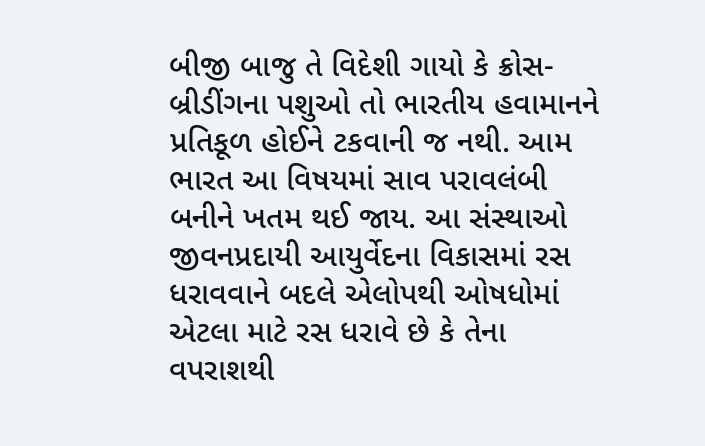બીજી બાજુ તે વિદેશી ગાયો કે ક્રોસ-બ્રીડીંગના પશુઓ તો ભારતીય હવામાનને પ્રતિકૂળ હોઈને ટકવાની જ નથી. આમ ભારત આ વિષયમાં સાવ પરાવલંબી બનીને ખતમ થઈ જાય. આ સંસ્થાઓ જીવનપ્રદાયી આયુર્વેદના વિકાસમાં રસ ધરાવવાને બદલે એલોપથી ઓષધોમાં એટલા માટે રસ ધરાવે છે કે તેના વપરાશથી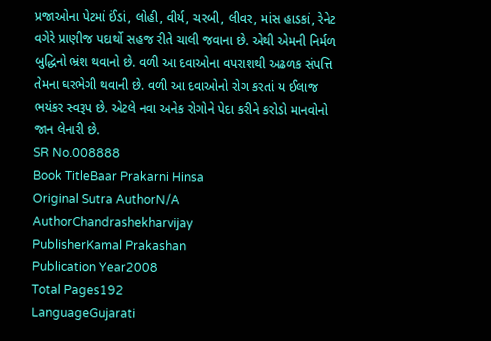પ્રજાઓના પેટમાં ઈંડાં, લોહી, વીર્ય, ચરબી, લીવર, માંસ હાડકાં, રેનેટ વગેરે પ્રાણીજ પદાર્થો સહજ રીતે ચાલી જવાના છે. એથી એમની નિર્મળ બુદ્ધિનો ભ્રંશ થવાનો છે. વળી આ દવાઓના વપરાશથી અઢળક સંપત્તિ તેમના ઘરભેગી થવાની છે. વળી આ દવાઓનો રોગ કરતાં ય ઈલાજ ભયંકર સ્વરૂપ છે. એટલે નવા અનેક રોગોને પેદા કરીને કરોડો માનવોનો જાન લેનારી છે.
SR No.008888
Book TitleBaar Prakarni Hinsa
Original Sutra AuthorN/A
AuthorChandrashekharvijay
PublisherKamal Prakashan
Publication Year2008
Total Pages192
LanguageGujarati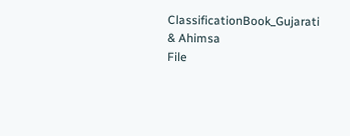ClassificationBook_Gujarati & Ahimsa
File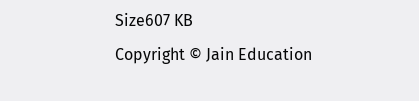Size607 KB
Copyright © Jain Education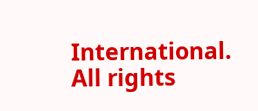International. All rights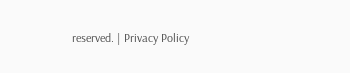reserved. | Privacy Policy